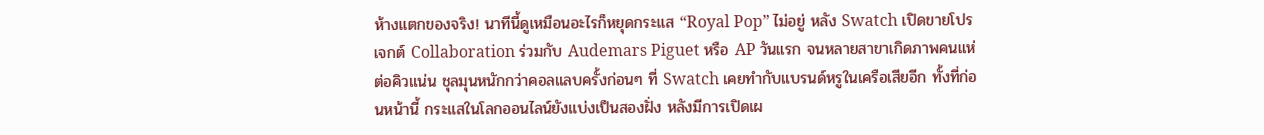ห้างแตกของจริง! นาทีนี้ดูเหมือนอะไรก็หยุดกระแส “Royal Pop” ไม่อยู่ หลัง Swatch เปิดขายโปรเจกต์ Collaboration ร่วมกับ Audemars Piguet หรือ AP วันแรก จนหลายสาขาเกิดภาพคนแห่ต่อคิวแน่น ชุลมุนหนักกว่าคอลแลบครั้งก่อนๆ ที่ Swatch เคยทำกับแบรนด์หรูในเครือเสียอีก ทั้งที่ก่อนหน้านี้ กระแสในโลกออนไลน์ยังแบ่งเป็นสองฝั่ง หลังมีการเปิดเผ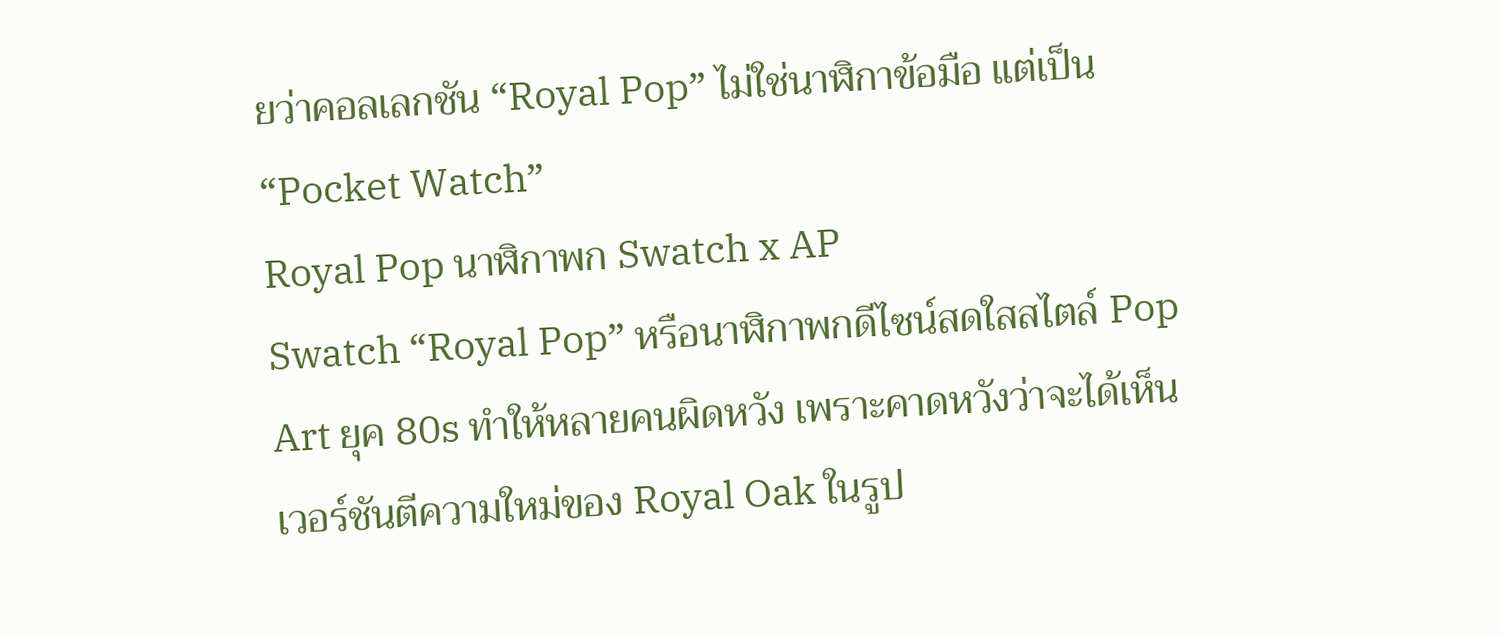ยว่าคอลเลกชัน “Royal Pop” ไม่ใช่นาฬิกาข้อมือ แต่เป็น “Pocket Watch”
Royal Pop นาฬิกาพก Swatch x AP
Swatch “Royal Pop” หรือนาฬิกาพกดีไซน์สดใสสไตล์ Pop Art ยุค 80s ทำให้หลายคนผิดหวัง เพราะคาดหวังว่าจะได้เห็นเวอร์ชันตีความใหม่ของ Royal Oak ในรูป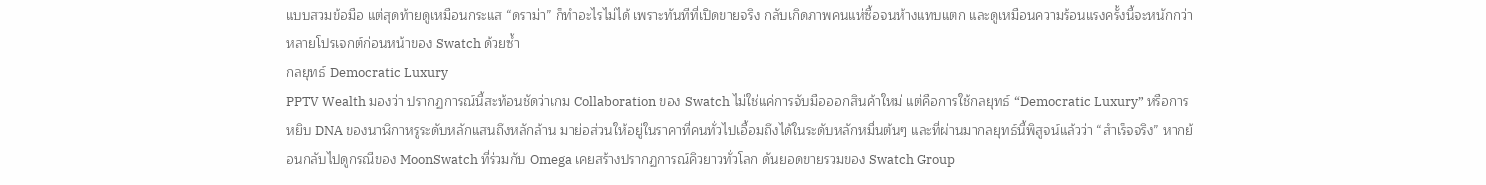แบบสวมข้อมือ แต่สุดท้ายดูเหมือนกระแส “ดราม่า” ก็ทำอะไรไม่ได้ เพราะทันทีที่เปิดขายจริง กลับเกิดภาพคนแห่ซื้อจนห้างแทบแตก และดูเหมือนความร้อนแรงครั้งนี้จะหนักกว่าหลายโปรเจกต์ก่อนหน้าของ Swatch ด้วยซ้ำ
กลยุทธ์ Democratic Luxury
PPTV Wealth มองว่า ปรากฏการณ์นี้สะท้อนชัดว่าเกม Collaboration ของ Swatch ไม่ใช่แค่การจับมือออกสินค้าใหม่ แต่คือการใช้กลยุทธ์ “Democratic Luxury” หรือการหยิบ DNA ของนาฬิกาหรูระดับหลักแสนถึงหลักล้าน มาย่อส่วนให้อยู่ในราคาที่คนทั่วไปเอื้อมถึงได้ในระดับหลักหมื่นต้นๆ และที่ผ่านมากลยุทธ์นี้พิสูจน์แล้วว่า “สำเร็จจริง” หากย้อนกลับไปดูกรณีของ MoonSwatch ที่ร่วมกับ Omega เคยสร้างปรากฏการณ์คิวยาวทั่วโลก ดันยอดขายรวมของ Swatch Group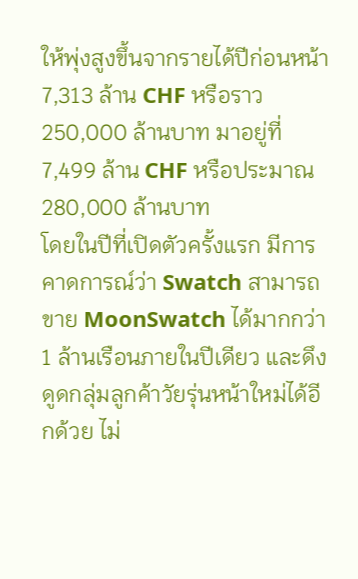ให้พุ่งสูงขึ้นจากรายได้ปีก่อนหน้า 7,313 ล้าน CHF หรือราว 250,000 ล้านบาท มาอยู่ที่ 7,499 ล้าน CHF หรือประมาณ 280,000 ล้านบาท
โดยในปีที่เปิดตัวครั้งแรก มีการคาดการณ์ว่า Swatch สามารถขาย MoonSwatch ได้มากกว่า 1 ล้านเรือนภายในปีเดียว และดึงดูดกลุ่มลูกค้าวัยรุ่นหน้าใหม่ได้อีกด้วย ไม่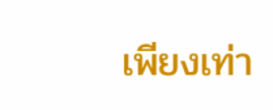เพียงเท่า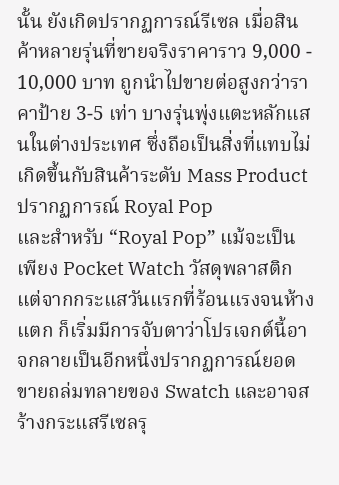นั้น ยังเกิดปรากฏการณ์รีเซล เมื่อสินค้าหลายรุ่นที่ขายจริงราคาราว 9,000 - 10,000 บาท ถูกนำไปขายต่อสูงกว่าราคาป้าย 3-5 เท่า บางรุ่นพุ่งแตะหลักแสนในต่างประเทศ ซึ่งถือเป็นสิ่งที่แทบไม่เกิดขึ้นกับสินค้าระดับ Mass Product
ปรากฏการณ์ Royal Pop
และสำหรับ “Royal Pop” แม้จะเป็นเพียง Pocket Watch วัสดุพลาสติก แต่จากกระแสวันแรกที่ร้อนแรงจนห้างแตก ก็เริ่มมีการจับตาว่าโปรเจกต์นี้อาจกลายเป็นอีกหนึ่งปรากฏการณ์ยอดขายถล่มทลายของ Swatch และอาจสร้างกระแสรีเซลรุ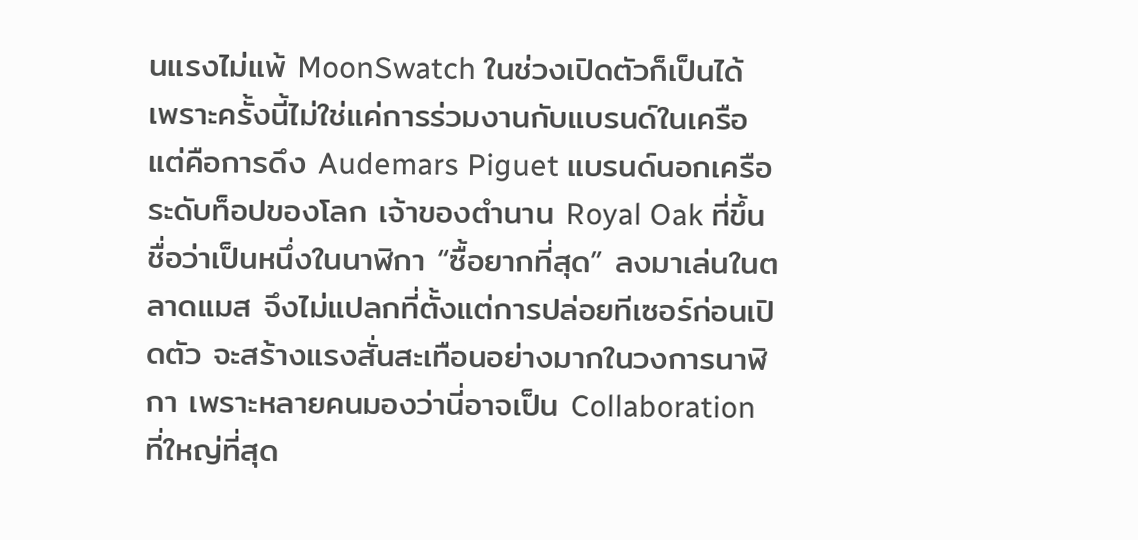นแรงไม่แพ้ MoonSwatch ในช่วงเปิดตัวก็เป็นได้ เพราะครั้งนี้ไม่ใช่แค่การร่วมงานกับแบรนด์ในเครือ แต่คือการดึง Audemars Piguet แบรนด์นอกเครือระดับท็อปของโลก เจ้าของตำนาน Royal Oak ที่ขึ้นชื่อว่าเป็นหนึ่งในนาฬิกา “ซื้อยากที่สุด” ลงมาเล่นในตลาดแมส จึงไม่แปลกที่ตั้งแต่การปล่อยทีเซอร์ก่อนเปิดตัว จะสร้างแรงสั่นสะเทือนอย่างมากในวงการนาฬิกา เพราะหลายคนมองว่านี่อาจเป็น Collaboration ที่ใหญ่ที่สุด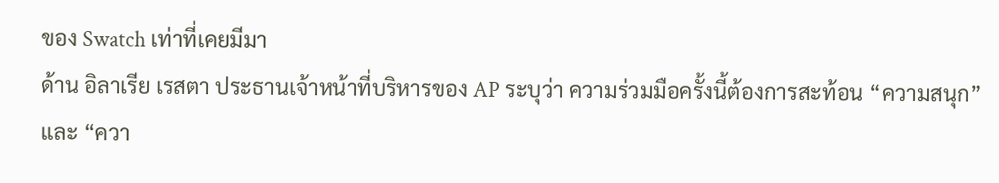ของ Swatch เท่าที่เคยมีมา
ด้าน อิลาเรีย เรสตา ประธานเจ้าหน้าที่บริหารของ AP ระบุว่า ความร่วมมือครั้งนี้ต้องการสะท้อน “ความสนุก” และ “ควา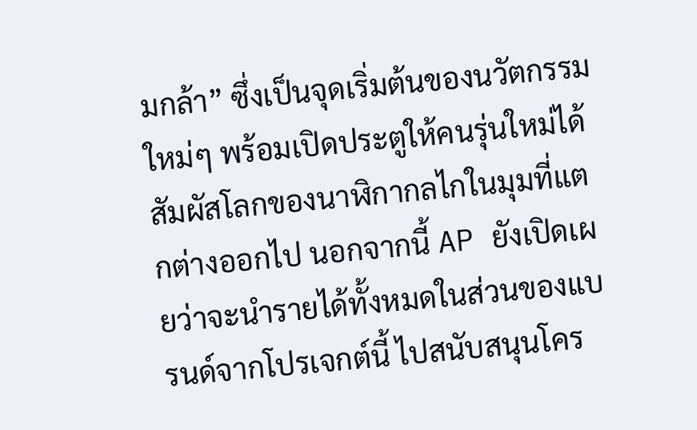มกล้า” ซึ่งเป็นจุดเริ่มต้นของนวัตกรรมใหม่ๆ พร้อมเปิดประตูให้คนรุ่นใหม่ได้สัมผัสโลกของนาฬิกากลไกในมุมที่แตกต่างออกไป นอกจากนี้ AP ยังเปิดเผยว่าจะนำรายได้ทั้งหมดในส่วนของแบรนด์จากโปรเจกต์นี้ ไปสนับสนุนโคร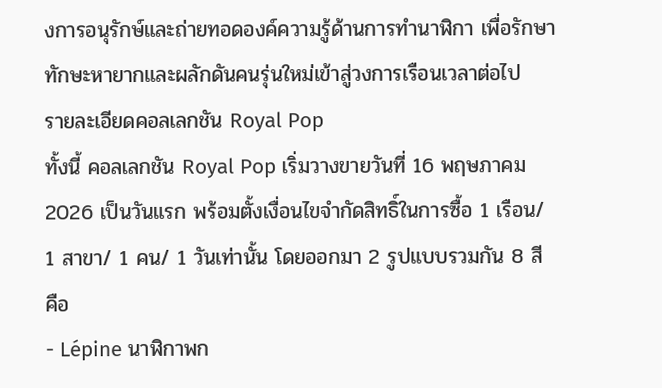งการอนุรักษ์และถ่ายทอดองค์ความรู้ด้านการทำนาฬิกา เพื่อรักษาทักษะหายากและผลักดันคนรุ่นใหม่เข้าสู่วงการเรือนเวลาต่อไป
รายละเอียดคอลเลกชัน Royal Pop
ทั้งนี้ คอลเลกชัน Royal Pop เริ่มวางขายวันที่ 16 พฤษภาคม 2026 เป็นวันแรก พร้อมตั้งเงื่อนไขจำกัดสิทธิ์ในการซื้อ 1 เรือน/ 1 สาขา/ 1 คน/ 1 วันเท่านั้น โดยออกมา 2 รูปแบบรวมกัน 8 สี คือ
- Lépine นาฬิกาพก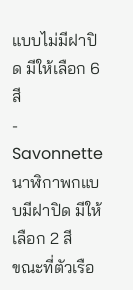แบบไม่มีฝาปิด มีให้เลือก 6 สี
- Savonnette นาฬิกาพกแบบมีฝาปิด มีให้เลือก 2 สี
ขณะที่ตัวเรือ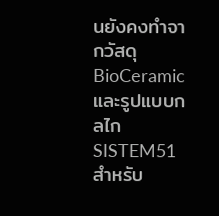นยังคงทำจากวัสดุ BioCeramic และรูปแบบกลไก SISTEM51 สำหรับ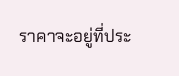ราคาจะอยู่ที่ประ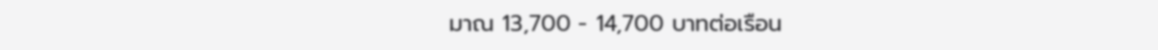มาณ 13,700 - 14,700 บาทต่อเรือน